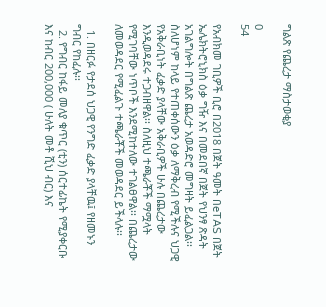ግልጽ የጨረታ ማስታወቂያ

0
54

የአብክመ ገቢዎች ቢሮ በ2018 በጀት ዓመት በeTAS በጀት ኤሌክትሮኒክስ ዕቃ ግዥ እና በመደበኛ በጀት የህንፃ ጽዳት አገልግሎት በግልጽ ጨረታ አወዳድሮ መግዛት ይፈልጋል፡፡ ስለሆነም ከላይ የተጠቀሰውን ዕቃ ለማቅረብ የሚችሉና ህጋዊ የአቅራቢነት ፈቃድ ያላቸው አቅራቢዎች ሁሉ በጨረታው እንዲወዳደሩ ተጋብዘዋል፡፡ ስለዚህ ተጫራቾች ማሟላት የሚገባቸው ነጥቦች እንደሚከተለው ተገልፀዋል፡፡ በጨረታው ለመወዳደር የሚፈልጉ ተጫራቾች መወዳደር ይችላሉ፡፡

  1. በዘርፉ የታደሰ ህጋዊ የንግድ ፈቃድ ያላቸዉ፤ የዘመኑን ግብር የከፈሉ፡፡
  2. የግብር ከፋይ መለያ ቁጥር (ቲን) ሰርተፊኬት የሚያቀርቡ እና ከብር 200,000 ( ሁለት መቶ ሺህ ብር) እና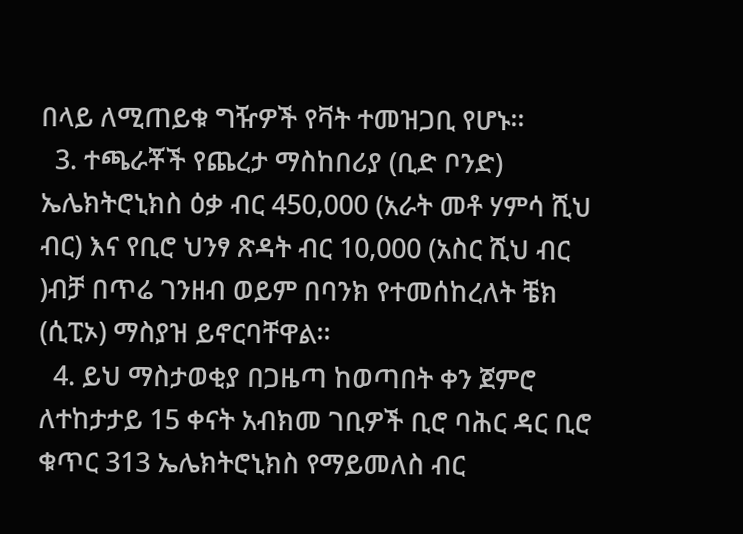በላይ ለሚጠይቁ ግዥዎች የቫት ተመዝጋቢ የሆኑ፡፡
  3. ተጫራቾች የጨረታ ማስከበሪያ (ቢድ ቦንድ) ኤሌክትሮኒክስ ዕቃ ብር 450,000 (አራት መቶ ሃምሳ ሺህ ብር) እና የቢሮ ህንፃ ጽዳት ብር 10,000 (አስር ሺህ ብር )ብቻ በጥሬ ገንዘብ ወይም በባንክ የተመሰከረለት ቼክ (ሲፒኦ) ማስያዝ ይኖርባቸዋል፡፡
  4. ይህ ማስታወቂያ በጋዜጣ ከወጣበት ቀን ጀምሮ ለተከታታይ 15 ቀናት አብክመ ገቢዎች ቢሮ ባሕር ዳር ቢሮ ቁጥር 313 ኤሌክትሮኒክስ የማይመለስ ብር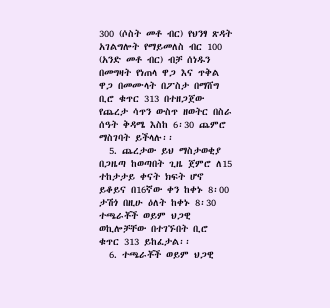300 (ሶስት መቶ ብር) የህንፃ ጽዳት አገልግሎት የማይመለስ ብር 100 (አንድ መቶ ብር) ብቻ ሰነዱን በመግዛት የነጠላ ዋጋ እና ጥቅል ዋጋ በመሙላት በፖስታ በማሸግ ቢሮ ቁጥር 313 በተዘጋጀው የጨረታ ሳጥን ውስጥ ዘወትር በስራ ሰዓት ቅዳሜ እስከ 6፡30 ጨምሮ ማስገባት ይችላሉ፡፡
  5. ጨረታው ይህ ማስታወቂያ በጋዜጣ ከወጣበት ጊዜ ጀምሮ ለ15 ተከታታይ ቀናት ክፍት ሆኖ ይቆይና በ16ኛው ቀን ከቀኑ 8፡00 ታሽጎ በዚሁ ዕለት ከቀኑ 8፡30 ተጫራቾች ወይም ህጋዊ ወኪሎቻቸው በተገኙበት ቢሮ ቁጥር 313 ይከፈታል፡፡
  6. ተጫራቾች ወይም ህጋዊ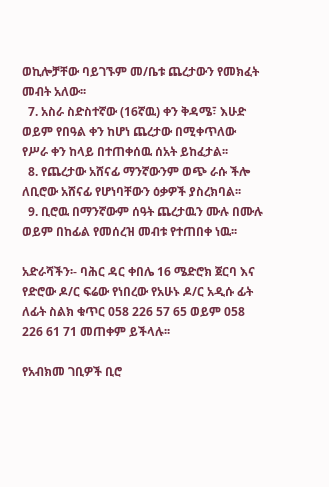ወኪሎቻቸው ባይገኙም መ/ቤቱ ጨረታውን የመክፈት መብት አለው፡፡
  7. አስራ ስድስተኛው (16ኛዉ) ቀን ቅዳሜ፣ እሁድ ወይም የበዓል ቀን ከሆነ ጨረታው በሚቀጥለው የሥራ ቀን ከላይ በተጠቀሰዉ ሰአት ይከፈታል፡፡
  8. የጨረታው አሸናፊ ማንኛውንም ወጭ ራሱ ችሎ ለቢሮው አሸናፊ የሆነባቸውን ዕቃዎች ያስረክባል፡፡
  9. ቢሮዉ በማንኛውም ሰዓት ጨረታዉን ሙሉ በሙሉ ወይም በከፊል የመሰረዝ መብቱ የተጠበቀ ነዉ፡፡

አድራሻችን፡- ባሕር ዳር ቀበሌ 16 ሜድሮክ ጀርባ እና የድሮው ዶ/ር ፍሬው የነበረው የአሁኑ ዶ/ር አዲሱ ፊት ለፊት ስልክ ቁጥር 058 226 57 65 ወይም 058 226 61 71 መጠቀም ይችላሉ፡፡

የአብክመ ገቢዎች ቢሮ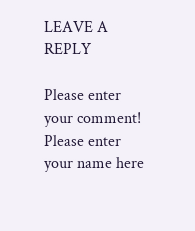LEAVE A REPLY

Please enter your comment!
Please enter your name here